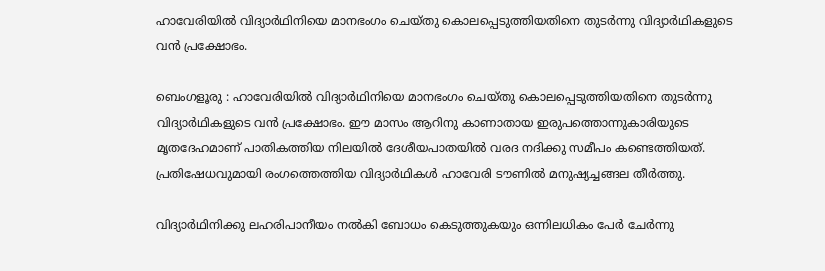ഹാവേരിയിൽ വിദ്യാർഥിനിയെ മാനഭംഗം ചെയ്തു കൊലപ്പെടുത്തിയതിനെ തുടർന്നു വിദ്യാർഥികളുടെ വൻ പ്രക്ഷോഭം.

ബെംഗളൂരു : ഹാവേരിയിൽ വിദ്യാർഥിനിയെ മാനഭംഗം ചെയ്തു കൊലപ്പെടുത്തിയതിനെ തുടർന്നു വിദ്യാർഥികളുടെ വൻ പ്രക്ഷോഭം. ഈ മാസം ആറിനു കാണാതായ ഇരുപത്തൊന്നുകാരിയുടെ മൃതദേഹമാണ് പാതികത്തിയ നിലയിൽ ദേശീയപാതയിൽ വരദ നദിക്കു സമീപം കണ്ടെത്തിയത്. പ്രതിഷേധവുമായി രംഗത്തെത്തിയ വിദ്യാർഥികൾ ഹാവേരി ടൗണിൽ മനുഷ്യച്ചങ്ങല തീർത്തു.

വിദ്യാർഥിനിക്കു ലഹരിപാനീയം നൽകി ബോധം കെടുത്തുകയും ഒന്നിലധികം പേർ ചേർന്നു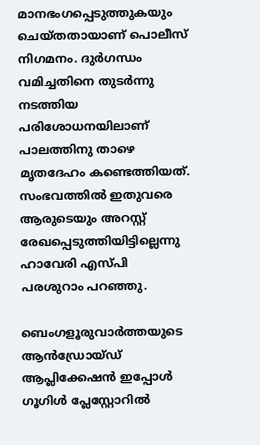മാനഭംഗപ്പെടുത്തുകയും ചെയ്തതായാണ് പൊലീസ് നിഗമനം. ദുർഗന്ധം വമിച്ചതിനെ തുടർന്നു നടത്തിയ പരിശോധനയിലാണ് പാലത്തിനു താഴെ മൃതദേഹം കണ്ടെത്തിയത്. സംഭവത്തിൽ ഇതുവരെ ആരുടെയും അറസ്റ്റ് രേഖപ്പെടുത്തിയിട്ടില്ലെന്നു ഹാവേരി എസ്പി പരശുറാം പറഞ്ഞു.

ബെംഗളൂരുവാർത്തയുടെ ആൻഡ്രോയ്ഡ് ആപ്ലിക്കേഷൻ ഇപ്പോൾ ഗൂഗിൾ പ്ലേസ്റ്റോറിൽ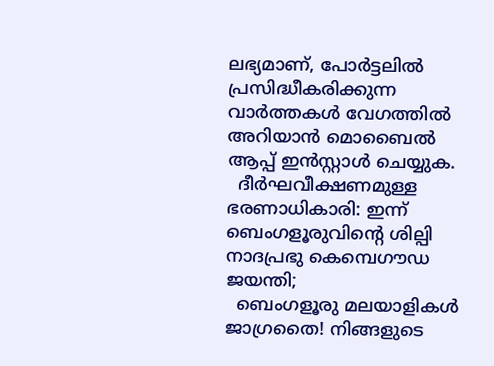ലഭ്യമാണ്, പോർട്ടലിൽ പ്രസിദ്ധീകരിക്കുന്ന വാർത്തകൾ വേഗത്തിൽ അറിയാൻ മൊബൈൽ ആപ്പ് ഇൻസ്റ്റാൾ ചെയ്യുക.
  ദീർഘവീക്ഷണമുള്ള ഭരണാധികാരി: ഇന്ന് ബെംഗളൂരുവിന്റെ ശില്പി നാദപ്രഭു കെമ്പെഗൗഡ ജയന്തി;
  ബെംഗളൂരു മലയാളികൾ ജാഗ്രതൈ! നിങ്ങളുടെ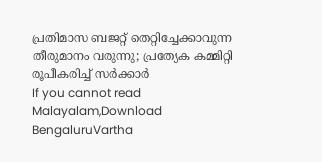പ്രതിമാസ ബജറ്റ് തെറ്റിച്ചേക്കാവുന്ന തീരുമാനം വരുന്നു; പ്രത്യേക കമ്മിറ്റി രൂപീകരിച്ച്‌ സര്‍ക്കാര്‍
If you cannot read Malayalam,Download BengaluruVartha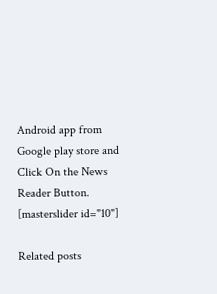Android app from Google play store and Click On the News Reader Button. [masterslider id="10"]

Related posts